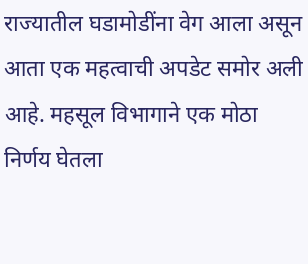राज्यातील घडामोडींना वेग आला असून आता एक महत्वाची अपडेट समोर अली आहे. महसूल विभागाने एक मोठा निर्णय घेतला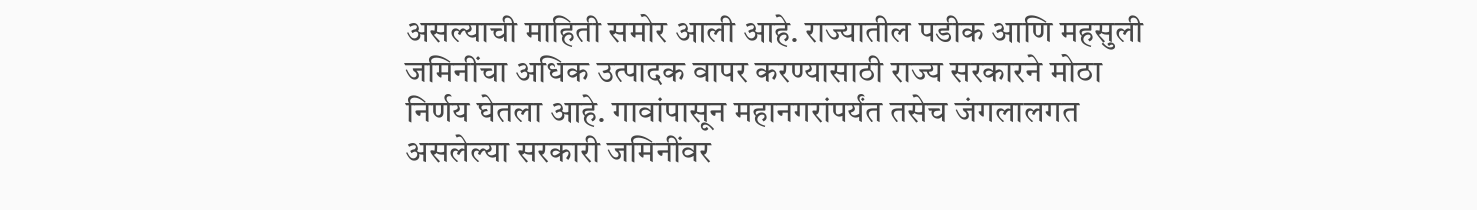असल्याची माहिती समोर आली आहे. राज्यातील पडीक आणि महसुली जमिनींचा अधिक उत्पादक वापर करण्यासाठी राज्य सरकारने मोठा निर्णय घेतला आहे. गावांपासून महानगरांपर्यंत तसेच जंगलालगत असलेल्या सरकारी जमिनींवर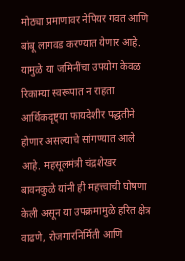मोठ्या प्रमाणावर नेपियर गवत आणि बांबू लागवड करण्यात येणार आहे.
यामुळे या जमिनींचा उपयोग केवळ रिकाम्या स्वरूपात न राहता आर्थिकदृष्ट्या फायदेशीर पद्धतीने होणार असल्याचे सांगण्यात आले आहे. महसूलमंत्री चंद्रशेखर बावनकुळे यांनी ही महत्त्वाची घोषणा केली असून या उपक्रमामुळे हरित क्षेत्र वाढणे, रोजगारनिर्मिती आणि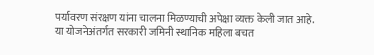पर्यावरण संरक्षण यांना चालना मिळण्याची अपेक्षा व्यक्त केली जात आहे.
या योजनेअंतर्गत सरकारी जमिनी स्थानिक महिला बचत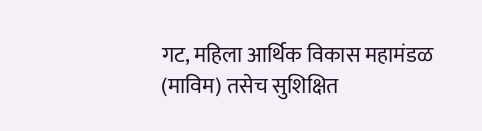गट, महिला आर्थिक विकास महामंडळ (माविम) तसेच सुशिक्षित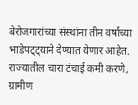बेरोजगारांच्या संस्थांना तीन वर्षांच्या भाडेपट्ट्याने देण्यात येणार आहेत. राज्यातील चारा टंचाई कमी करणे, ग्रामीण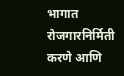भागात रोजगारनिर्मिती करणे आणि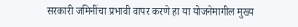सरकारी जमिनींचा प्रभावी वापर करणे हा या योजनेमागील मुख्य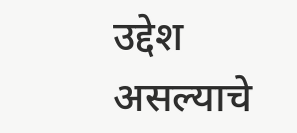उद्देश असल्याचे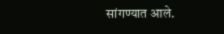सांगण्यात आले.